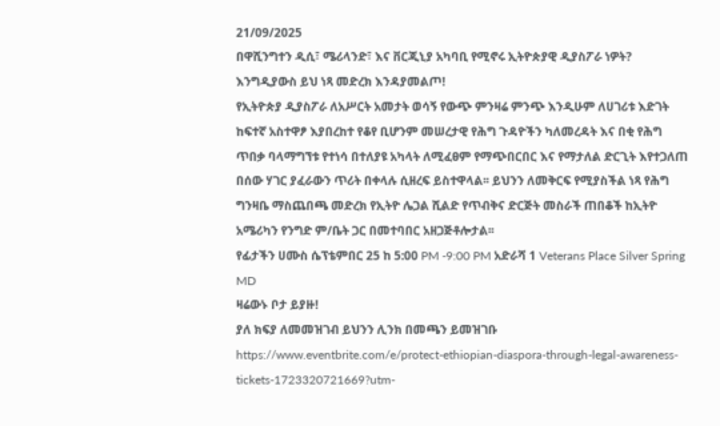21/09/2025
በዋሺንግተን ዲሲ፣ ሜሪላንድ፣ እና ቨርጂኒያ አካባቢ የሚኖሩ ኢትዮጵያዊ ዲያስፖራ ነዎት? እንግዲያውስ ይህ ነጻ መድረክ እንዳያመልጦ!
የኢትዮጵያ ዲያስፖራ ለአሥርት አመታት ወሳኝ የውጭ ምንዛሬ ምንጭ እንዲሁም ለሀገሪቱ እድገት ከፍተኛ አስተዋፆ እያበረከተ የቆየ ቢሆንም መሠረታዊ የሕግ ጉዳዮችን ካለመረዳት እና በቂ የሕግ ጥበቃ ባላማግኘቱ የተነሳ በተለያዩ አካላት ለሚፈፀም የማጭበርበር እና የማታለል ድርጊት እየተጋለጠ በሰው ሃገር ያፈራውን ጥሪት በቀላሉ ሲዘረፍ ይስተዋላል፡፡ ይህንን ለመቅርፍ የሚያስችል ነጻ የሕግ ግንዛቤ ማስጨበጫ መድረክ የኢትዮ ሌጋል ሺልድ የጥብቅና ድርጅት መስራች ጠበቆች ከኢትዮ አሜሪካን የንግድ ም/ቤት ጋር በመተባበር አዘጋጅቶሎታል፡፡
የፊታችን ሀሙስ ሴፕቴምበር 25 ከ 5:00 PM -9:00 PM አድራሻ 1 Veterans Place Silver Spring MD
ዛሬውኑ ቦታ ይያዙ!
ያለ ክፍያ ለመመዝገብ ይህንን ሊንክ በመጫን ይመዝገቡ
https://www.eventbrite.com/e/protect-ethiopian-diaspora-through-legal-awareness-tickets-1723320721669?utm-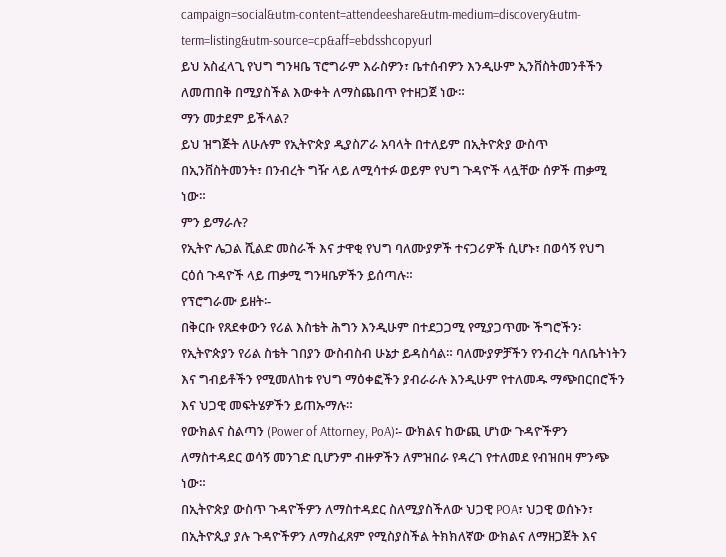campaign=social&utm-content=attendeeshare&utm-medium=discovery&utm-term=listing&utm-source=cp&aff=ebdsshcopyurl
ይህ አስፈላጊ የህግ ግንዛቤ ፕሮግራም እራስዎን፣ ቤተሰብዎን እንዲሁም ኢንቨስትመንቶችን ለመጠበቅ በሚያስችል እውቀት ለማስጨበጥ የተዘጋጀ ነው።
ማን መታደም ይችላል?
ይህ ዝግጅት ለሁሉም የኢትዮጵያ ዲያስፖራ አባላት በተለይም በኢትዮጵያ ውስጥ በኢንቨስትመንት፣ በንብረት ግዥ ላይ ለሚሳተፉ ወይም የህግ ጉዳዮች ላሏቸው ሰዎች ጠቃሚ ነው።
ምን ይማራሉ?
የኢትዮ ሌጋል ሺልድ መስራች እና ታዋቂ የህግ ባለሙያዎች ተናጋሪዎች ሲሆኑ፣ በወሳኝ የህግ ርዕሰ ጉዳዮች ላይ ጠቃሚ ግንዛቤዎችን ይሰጣሉ።
የፕሮግራሙ ይዘት፡-
በቅርቡ የጸደቀውን የሪል እስቴት ሕግን እንዲሁም በተደጋጋሚ የሚያጋጥሙ ችግሮችን፡ የኢትዮጵያን የሪል ስቴት ገበያን ውስብስብ ሁኔታ ይዳስሳል። ባለሙያዎቻችን የንብረት ባለቤትነትን እና ግብይቶችን የሚመለከቱ የህግ ማዕቀፎችን ያብራራሉ እንዲሁም የተለመዱ ማጭበርበሮችን እና ህጋዊ መፍትሄዎችን ይጠኡማሉ።
የውክልና ስልጣን (Power of Attorney, PoA)፡- ውክልና ከውጪ ሆነው ጉዳዮችዎን ለማስተዳደር ወሳኝ መንገድ ቢሆንም ብዙዎችን ለምዝበራ የዳረገ የተለመደ የብዝበዛ ምንጭ ነው።
በኢትዮጵያ ውስጥ ጉዳዮችዎን ለማስተዳደር ስለሚያስችለው ህጋዊ POA፣ ህጋዊ ወሰኑን፣ በኢትዮጲያ ያሉ ጉዳዮችዎን ለማስፈጸም የሚስያስችል ትክክለኛው ውክልና ለማዘጋጀት እና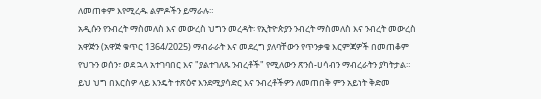ለመጠቀም እየሚረዱ ልምዶችን ይማራሉ።
አዲሱን የንብረት ማስመለስ እና መውረስ ህግን መረዳት፡ የኢትዮጵያን ንብረት ማስመለስ እና ንብረት መውረስ አዋጅን (አዋጅ ቁጥር 1364/2025) ማብራራት እና መደረግ ያለባቸውን የጥንቃቄ እርምጃዎች በመጠቆም የህጉን ወሰን፣ ወደ ኋላ አተገባበር እና "ያልተገለጹ ንብረቶች" የሚለውን ጽንሰ-ሀሳብን ማብረራትን ያካትታል። ይህ ህግ በእርስዎ ላይ እንዴት ተጽዕኖ እንደሚያሳድር እና ንብረቶችዎን ለመጠበቅ ምን አይነት ቅድመ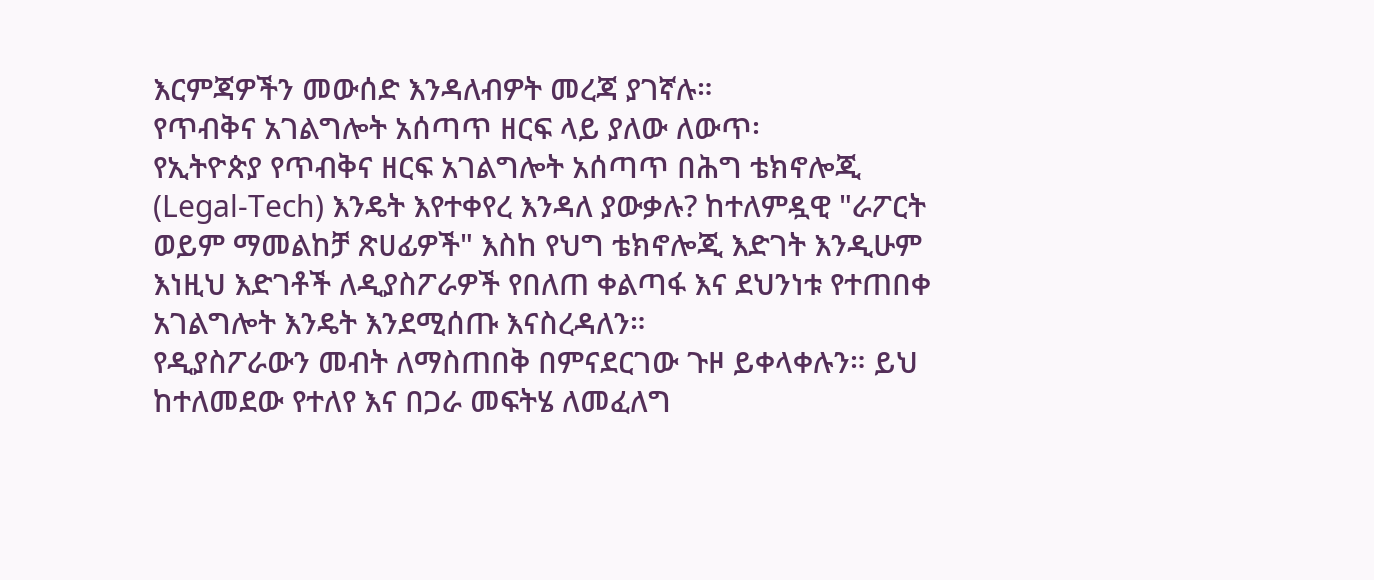እርምጃዎችን መውሰድ እንዳለብዎት መረጃ ያገኛሉ።
የጥብቅና አገልግሎት አሰጣጥ ዘርፍ ላይ ያለው ለውጥ፡
የኢትዮጵያ የጥብቅና ዘርፍ አገልግሎት አሰጣጥ በሕግ ቴክኖሎጂ (Legal-Tech) እንዴት እየተቀየረ እንዳለ ያውቃሉ? ከተለምዷዊ "ራፖርት ወይም ማመልከቻ ጽሀፊዎች" እስከ የህግ ቴክኖሎጂ እድገት እንዲሁም እነዚህ እድገቶች ለዲያስፖራዎች የበለጠ ቀልጣፋ እና ደህንነቱ የተጠበቀ አገልግሎት እንዴት እንደሚሰጡ እናስረዳለን።
የዲያስፖራውን መብት ለማስጠበቅ በምናደርገው ጉዞ ይቀላቀሉን። ይህ ከተለመደው የተለየ እና በጋራ መፍትሄ ለመፈለግ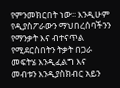የምንመክርበት ነው፡፡ እንዲሁም የዲያስፖራውን ማህበረሰባችንን የማንቃት እና ብተናጥል የሚደርስበትን ትቃት በጋራ መፍትሄ እንዲፈልግ እና መብቱን እንዲያስክብር አይን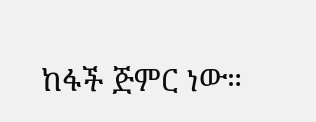ከፋች ጅምር ነው።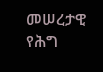መሠረታዊ የሕግ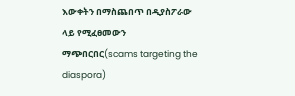እውቀትን በማስጨበጥ በዲያስፖራው ላይ የሚፈፀመውን ማጭበርበር(scams targeting the diaspora)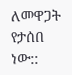ለመዋጋት የታሰበ ነው::